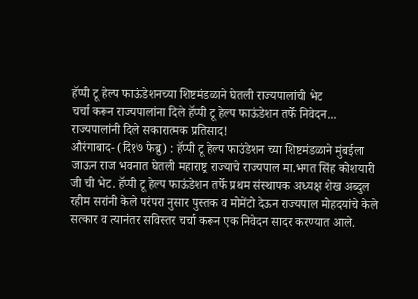हॅप्पी टू हेल्प फाऊंडेशनच्या शिष्टमंडळाने घेतली राज्यपालांची भेट
चर्चा करून राज्यपालांना दिले हॅप्पी टू हेल्प फाऊंडेशन तर्फे निवेदन...
राज्यपालांनी दिले सकारात्मक प्रतिसाद!
औरंगाबाद- (दि१७ फेब्रु) : हॅप्पी टू हेल्प फाउंडेशन च्या शिष्टमंडळाने मुंबईला जाऊन राज भवनात घेतली महाराष्ट्र राज्याचे राज्यपाल मा.भगत सिंह कोशयारी जी ची भेट. हॅप्पी टू हेल्प फाऊंडेशन तर्फे प्रथम संस्थापक अध्यक्ष शेख अब्दुल रहीम सरांनी केले परंपरा नुसार पुस्तक व मोमेंटो देऊन राज्यपाल मोहदयांचे केले सत्कार व त्यानंतर सविस्तर चर्चा करून एक निवेदन सादर करण्यात आले.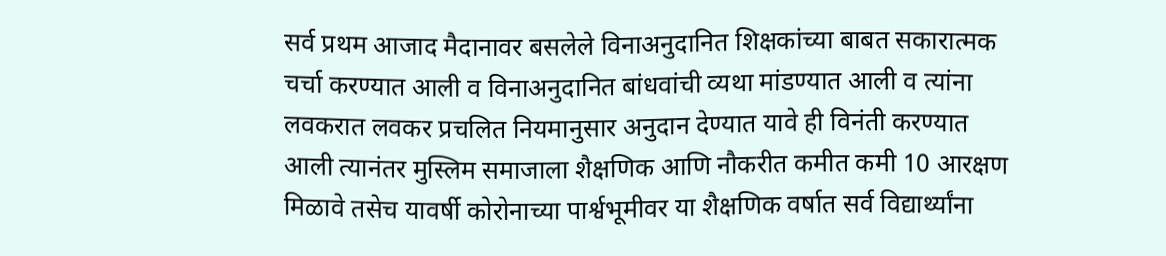सर्व प्रथम आजाद मैदानावर बसलेले विनाअनुदानित शिक्षकांच्या बाबत सकारात्मक चर्चा करण्यात आली व विनाअनुदानित बांधवांची व्यथा मांडण्यात आली व त्यांना लवकरात लवकर प्रचलित नियमानुसार अनुदान देण्यात यावे ही विनंती करण्यात आली त्यानंतर मुस्लिम समाजाला शैक्षणिक आणि नौकरीत कमीत कमी 10 आरक्षण मिळावे तसेच यावर्षी कोरोनाच्या पार्श्वभूमीवर या शैक्षणिक वर्षात सर्व विद्यार्थ्यांना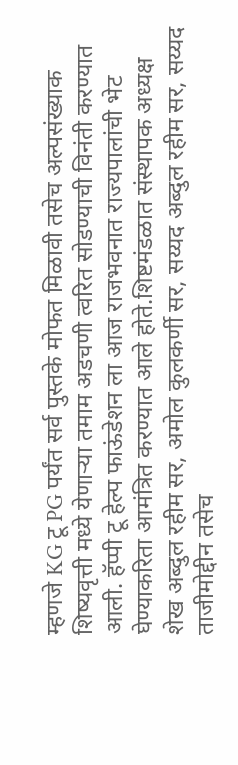म्हणजे KG टू PG पर्यंत सर्व पुस्तके मोफत मिळावी तसेच अल्पसंख्याक शिष्यवृत्ती मध्ये येणाऱ्या तमाम अडचणी त्वरित सोडण्याची विनंती करण्यात आली. हॅप्पी टू हेल्प फाऊंडेशन ला आज राजभवनात राज्यपालांची भेट घेण्याकरिता आमंत्रित करण्यात आले होते.शिष्टमंडळात संस्थापक अध्यक्ष शेख अब्दुल रहीम सर, अमोल कुलकर्णी सर, सय्यद अब्दुल रहीम सर, सय्यद ताजीमोद्दीन तसेच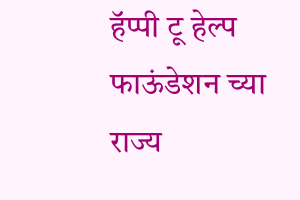हॅप्पी टू हेल्प फाऊंडेशन च्या राज्य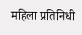महिला प्रतिनिधी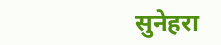सुनेहरा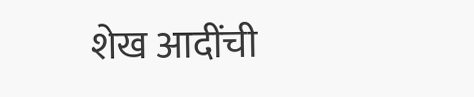शेख आदींची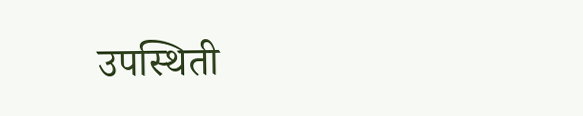उपस्थिती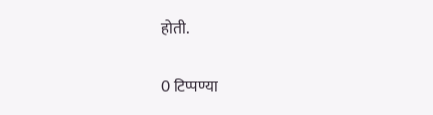होती.


0 टिप्पण्या